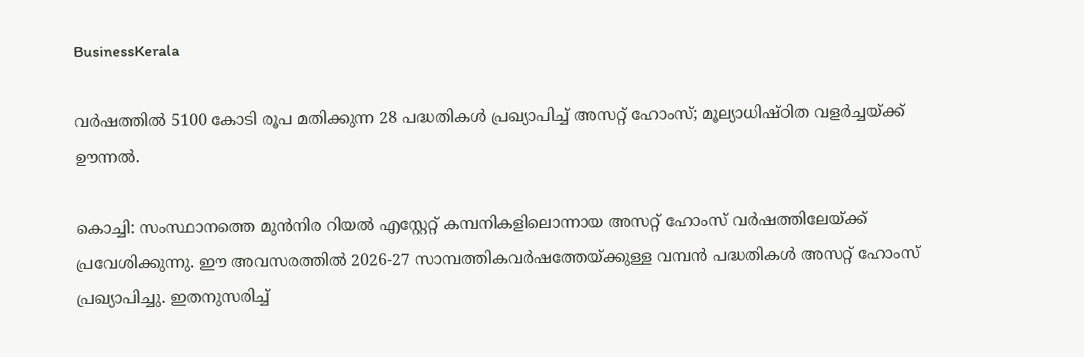BusinessKerala

വര്‍ഷത്തില്‍ 5100 കോടി രൂപ മതിക്കുന്ന 28 പദ്ധതികള്‍ പ്രഖ്യാപിച്ച് അസറ്റ് ഹോംസ്; മൂല്യാധിഷ്ഠിത വളര്‍ച്ചയ്ക്ക് ഊന്നല്‍.

കൊച്ചി: സംസ്ഥാനത്തെ മുന്‍നിര റിയല്‍ എസ്റ്റേറ്റ് കമ്പനികളിലൊന്നായ അസറ്റ് ഹോംസ് വര്‍ഷത്തിലേയ്ക്ക് പ്രവേശിക്കുന്നു. ഈ അവസരത്തില്‍ 2026-27 സാമ്പത്തികവര്‍ഷത്തേയ്ക്കുള്ള വമ്പന്‍ പദ്ധതികള്‍ അസറ്റ് ഹോംസ് പ്രഖ്യാപിച്ചു. ഇതനുസരിച്ച്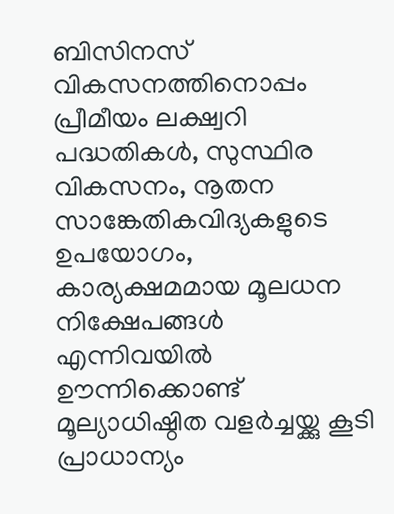ബിസിനസ് വികസനത്തിനൊപ്പം പ്രീമീയം ലക്ഷ്വറി പദ്ധതികള്‍, സുസ്ഥിര വികസനം, നൂതന സാങ്കേതികവിദ്യകളുടെ ഉപയോഗം, കാര്യക്ഷമമായ മൂലധന നിക്ഷേപങ്ങള്‍ എന്നിവയില്‍ ഊന്നിക്കൊണ്ട് മൂല്യാധിഷ്ഠിത വളര്‍ച്ചയ്ക്കു കൂടി പ്രാധാന്യം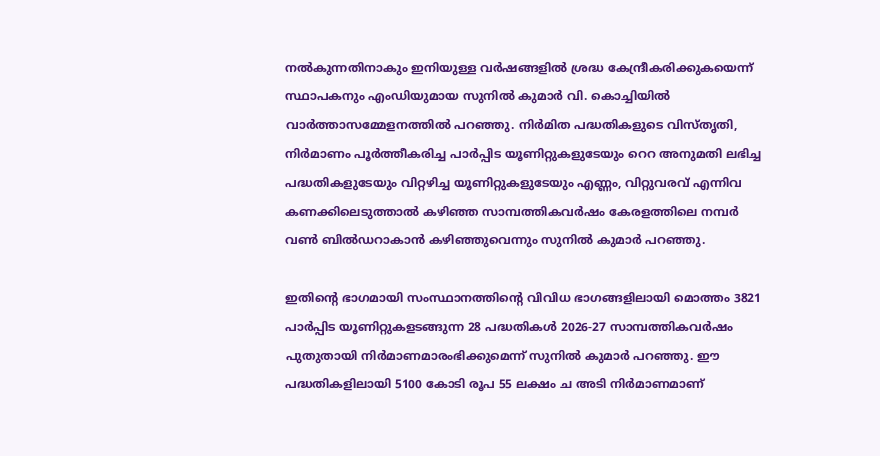നല്‍കുന്നതിനാകും ഇനിയുള്ള വര്‍ഷങ്ങളില്‍ ശ്രദ്ധ കേന്ദ്രീകരിക്കുകയെന്ന് സ്ഥാപകനും എംഡിയുമായ സുനില്‍ കുമാര്‍ വി. കൊച്ചിയില്‍ വാര്‍ത്താസമ്മേളനത്തില്‍ പറഞ്ഞു. നിര്‍മിത പദ്ധതികളുടെ വിസ്തൃതി, നിര്‍മാണം പൂര്‍ത്തീകരിച്ച പാര്‍പ്പിട യൂണിറ്റുകളുടേയും റെറ അനുമതി ലഭിച്ച പദ്ധതികളുടേയും വിറ്റഴിച്ച യൂണിറ്റുകളുടേയും എണ്ണം, വിറ്റുവരവ് എന്നിവ കണക്കിലെടുത്താല്‍ കഴിഞ്ഞ സാമ്പത്തികവര്‍ഷം കേരളത്തിലെ നമ്പര്‍ വണ്‍ ബില്‍ഡറാകാന്‍ കഴിഞ്ഞുവെന്നും സുനില്‍ കുമാര്‍ പറഞ്ഞു.

ഇതിന്റെ ഭാഗമായി സംസ്ഥാനത്തിന്റെ വിവിധ ഭാഗങ്ങളിലായി മൊത്തം 3821 പാര്‍പ്പിട യൂണിറ്റുകളടങ്ങുന്ന 28 പദ്ധതികള്‍ 2026-27 സാമ്പത്തികവര്‍ഷം പുതുതായി നിര്‍മാണമാരംഭിക്കുമെന്ന് സുനില്‍ കുമാര്‍ പറഞ്ഞു. ഈ പദ്ധതികളിലായി 5100 കോടി രൂപ 55 ലക്ഷം ച അടി നിര്‍മാണമാണ്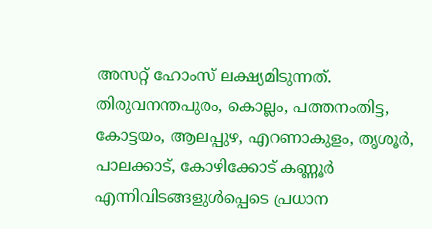അസറ്റ് ഹോംസ് ലക്ഷ്യമിടുന്നത്. തിരുവനന്തപുരം, കൊല്ലം, പത്തനംതിട്ട, കോട്ടയം, ആലപ്പുഴ, എറണാകുളം, തൃശൂര്‍, പാലക്കാട്, കോഴിക്കോട് കണ്ണൂര്‍ എന്നിവിടങ്ങളുള്‍പ്പെടെ പ്രധാന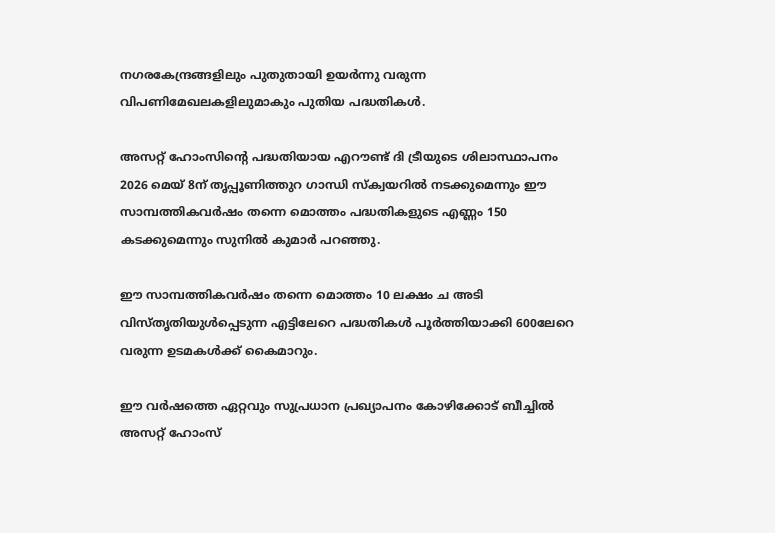നഗരകേന്ദ്രങ്ങളിലും പുതുതായി ഉയര്‍ന്നു വരുന്ന വിപണിമേഖലകളിലുമാകും പുതിയ പദ്ധതികള്‍.

അസറ്റ് ഹോംസിന്റെ പദ്ധതിയായ എറൗണ്ട് ദി ട്രീയുടെ ശിലാസ്ഥാപനം 2026 മെയ് 8ന് തൃപ്പൂണിത്തുറ ഗാന്ധി സ്‌ക്വയറില്‍ നടക്കുമെന്നും ഈ സാമ്പത്തികവര്‍ഷം തന്നെ മൊത്തം പദ്ധതികളുടെ എണ്ണം 150 കടക്കുമെന്നും സുനില്‍ കുമാര്‍ പറഞ്ഞു.

ഈ സാമ്പത്തികവര്‍ഷം തന്നെ മൊത്തം 10 ലക്ഷം ച അടി വിസ്തൃതിയുള്‍പ്പെടുന്ന എട്ടിലേറെ പദ്ധതികള്‍ പൂര്‍ത്തിയാക്കി 600ലേറെ വരുന്ന ഉടമകള്‍ക്ക് കൈമാറും.

ഈ വര്‍ഷത്തെ ഏറ്റവും സുപ്രധാന പ്രഖ്യാപനം കോഴിക്കോട് ബീച്ചില്‍ അസറ്റ് ഹോംസ്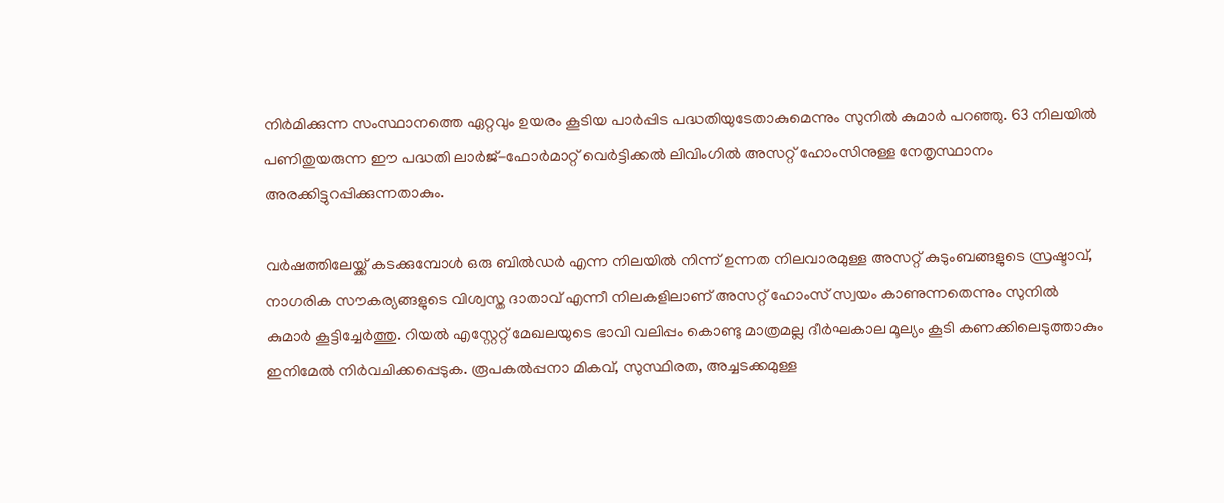നിര്‍മിക്കുന്ന സംസ്ഥാനത്തെ ഏറ്റവും ഉയരം കൂടിയ പാര്‍പ്പിട പദ്ധതിയുടേതാകുമെന്നും സുനില്‍ കുമാര്‍ പറഞ്ഞു. 63 നിലയില്‍ പണിതുയരുന്ന ഈ പദ്ധതി ലാര്‍ജ്-ഫോര്‍മാറ്റ് വെര്‍ട്ടിക്കല്‍ ലിവിംഗില്‍ അസറ്റ് ഹോംസിനുള്ള നേതൃസ്ഥാനം അരക്കിട്ടുറപ്പിക്കുന്നതാകും.

വര്‍ഷത്തിലേയ്ക്ക് കടക്കുമ്പോള്‍ ഒരു ബില്‍ഡര്‍ എന്ന നിലയില്‍ നിന്ന് ഉന്നത നിലവാരമുള്ള അസറ്റ് കുടുംബങ്ങളുടെ സ്രഷ്ടാവ്, നാഗരിക സൗകര്യങ്ങളുടെ വിശ്വസ്ത ദാതാവ് എന്നീ നിലകളിലാണ് അസറ്റ് ഹോംസ് സ്വയം കാണുന്നതെന്നും സുനില്‍ കുമാര്‍ കൂട്ടിച്ചേര്‍ത്തു. റിയല്‍ എസ്റ്റേറ്റ് മേഖലയുടെ ഭാവി വലിപ്പം കൊണ്ടു മാത്രമല്ല ദീര്‍ഘകാല മൂല്യം കൂടി കണക്കിലെടുത്താകും ഇനിമേല്‍ നിര്‍വചിക്കപ്പെടുക. രൂപകല്‍പ്പനാ മികവ്, സുസ്ഥിരത, അച്ചടക്കമുള്ള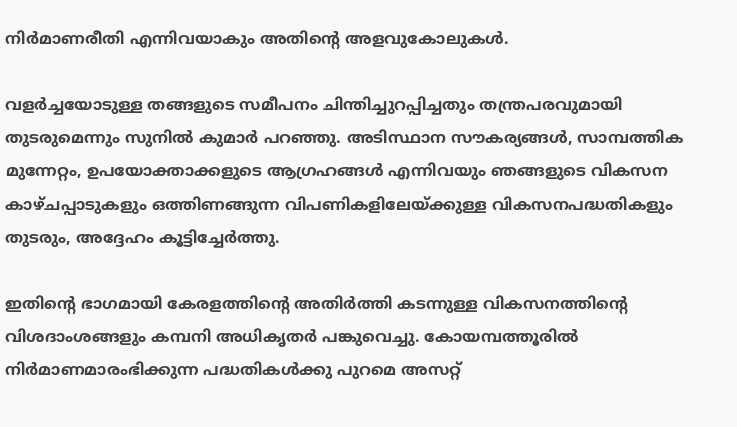നിര്‍മാണരീതി എന്നിവയാകും അതിന്റെ അളവുകോലുകള്‍.

വളര്‍ച്ചയോടുള്ള തങ്ങളുടെ സമീപനം ചിന്തിച്ചുറപ്പിച്ചതും തന്ത്രപരവുമായി തുടരുമെന്നും സുനില്‍ കുമാര്‍ പറഞ്ഞു. അടിസ്ഥാന സൗകര്യങ്ങള്‍, സാമ്പത്തിക മുന്നേറ്റം, ഉപയോക്താക്കളുടെ ആഗ്രഹങ്ങള്‍ എന്നിവയും ഞങ്ങളുടെ വികസന കാഴ്ചപ്പാടുകളും ഒത്തിണങ്ങുന്ന വിപണികളിലേയ്ക്കുള്ള വികസനപദ്ധതികളും തുടരും, അദ്ദേഹം കൂട്ടിച്ചേര്‍ത്തു.

ഇതിന്റെ ഭാഗമായി കേരളത്തിന്റെ അതിര്‍ത്തി കടന്നുള്ള വികസനത്തിന്റെ വിശദാംശങ്ങളും കമ്പനി അധികൃതര്‍ പങ്കുവെച്ചു. കോയമ്പത്തൂരില്‍ നിര്‍മാണമാരംഭിക്കുന്ന പദ്ധതികള്‍ക്കു പുറമെ അസറ്റ്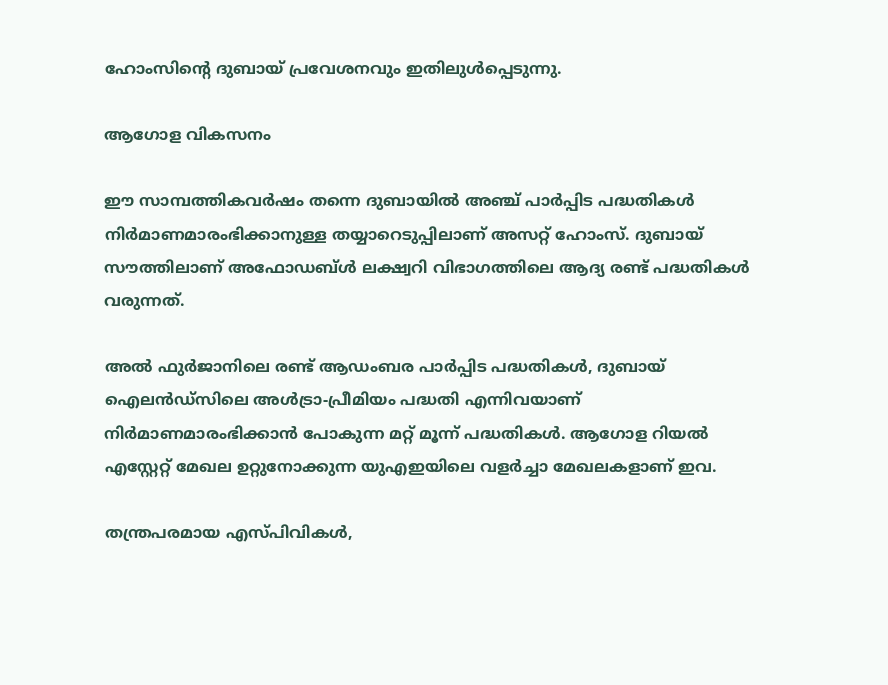ഹോംസിന്റെ ദുബായ് പ്രവേശനവും ഇതിലുള്‍പ്പെടുന്നു.

ആഗോള വികസനം

ഈ സാമ്പത്തികവര്‍ഷം തന്നെ ദുബായില്‍ അഞ്ച് പാര്‍പ്പിട പദ്ധതികള്‍ നിര്‍മാണമാരംഭിക്കാനുള്ള തയ്യാറെടുപ്പിലാണ് അസറ്റ് ഹോംസ്. ദുബായ് സൗത്തിലാണ് അഫോഡബ്ള്‍ ലക്ഷ്വറി വിഭാഗത്തിലെ ആദ്യ രണ്ട് പദ്ധതികള്‍ വരുന്നത്.

അല്‍ ഫുര്‍ജാനിലെ രണ്ട് ആഡംബര പാര്‍പ്പിട പദ്ധതികള്‍, ദുബായ് ഐലന്‍ഡ്സിലെ അള്‍ട്രാ-പ്രീമിയം പദ്ധതി എന്നിവയാണ് നിര്‍മാണമാരംഭിക്കാന്‍ പോകുന്ന മറ്റ് മൂന്ന് പദ്ധതികള്‍. ആഗോള റിയല്‍ എസ്റ്റേറ്റ് മേഖല ഉറ്റുനോക്കുന്ന യുഎഇയിലെ വളര്‍ച്ചാ മേഖലകളാണ് ഇവ.

തന്ത്രപരമായ എസ്പിവികള്‍,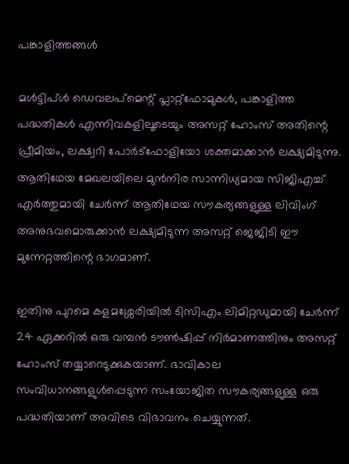പങ്കാളിത്തങ്ങള്‍

മള്‍ട്ടിപ്ള്‍ ഡെവലപ്മെന്റ് പ്ലാറ്റ്ഫോമുകള്‍, പങ്കാളിത്ത പദ്ധതികള്‍ എന്നിവകളിലൂടെയും അസറ്റ് ഹോംസ് അതിന്റെ പ്രീമിയം, ലക്ഷ്വറി പോര്‍ട്ഫോളിയോ ശക്തമാക്കാന്‍ ലക്ഷ്യമിടുന്നു. ആതിഥേയ മേഖലയിലെ മുന്‍നിര സാന്നിധ്യമായ സിജിഎച്ച് എര്‍ത്തുമായി ചേര്‍ന്ന് ആതിഥേയ സൗകര്യങ്ങളുള്ള ലിവിംഗ് അനുഭവമൊരുക്കാന്‍ ലക്ഷ്യമിടുന്ന അസറ്റ് ജെജിടി ഈ മുന്നേറ്റത്തിന്റെ ഭാഗമാണ്.

ഇതിനു പുറമെ കളമശ്ശേരിയില്‍ ടിസിഎം ലിമിറ്റഡുമായി ചേര്‍ന്ന് 24 ഏക്കറില്‍ ഒരു വമ്പന്‍ ടൗണ്‍ഷിപ്പ് നിര്‍മാണത്തിനും അസറ്റ് ഹോംസ് തയ്യാറെടുക്കുകയാണ്. ഭാവികാല സംവിധാനങ്ങളുള്‍പ്പെടുന്ന സംയോജിത സൗകര്യങ്ങളുള്ള ഒരു പദ്ധതിയാണ് അവിടെ വിഭാവനം ചെയ്യുന്നത്.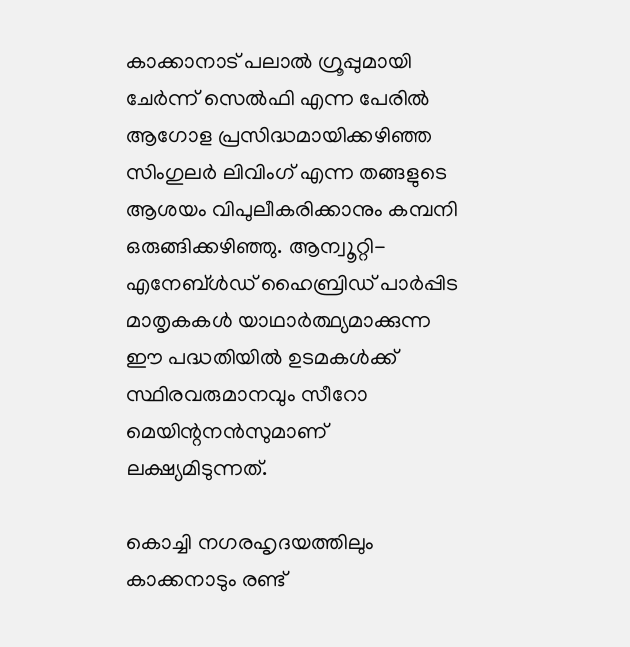കാക്കാനാട് പലാല്‍ ഗ്രൂപ്പുമായി ചേര്‍ന്ന് സെല്‍ഫി എന്ന പേരില്‍ ആഗോള പ്രസിദ്ധമായിക്കഴിഞ്ഞ സിംഗുലര്‍ ലിവിംഗ് എന്ന തങ്ങളുടെ ആശയം വിപുലീകരിക്കാനും കമ്പനി ഒരുങ്ങിക്കഴിഞ്ഞു. ആന്വൂറ്റി-എനേബ്ള്‍ഡ് ഹൈബ്രിഡ് പാര്‍പ്പിട മാതൃകകള്‍ യാഥാര്‍ത്ഥ്യമാക്കുന്ന ഈ പദ്ധതിയില്‍ ഉടമകള്‍ക്ക് സ്ഥിരവരുമാനവും സീറോ മെയിന്റനന്‍സുമാണ് ലക്ഷ്യമിടുന്നത്.

കൊച്ചി നഗരഹൃദയത്തിലും കാക്കനാടും രണ്ട്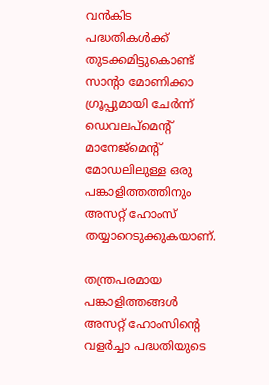വന്‍കിട പദ്ധതികള്‍ക്ക് തുടക്കമിട്ടുകൊണ്ട് സാന്റാ മോണിക്കാ ഗ്രൂപ്പുമായി ചേര്‍ന്ന് ഡെവലപ്മെന്റ് മാനേജ്മെന്റ് മോഡലിലുള്ള ഒരു പങ്കാളിത്തത്തിനും അസറ്റ് ഹോംസ് തയ്യാറെടുക്കുകയാണ്.

തന്ത്രപരമായ പങ്കാളിത്തങ്ങള്‍ അസറ്റ് ഹോംസിന്റെ വളര്‍ച്ചാ പദ്ധതിയുടെ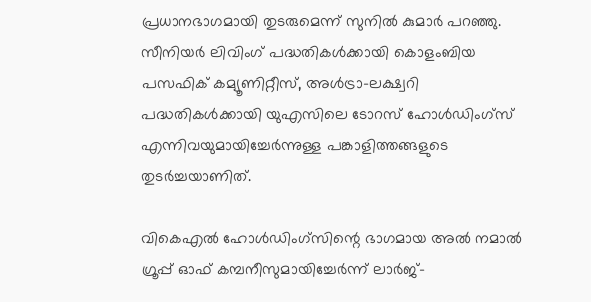പ്രധാനഭാഗമായി തുടരുമെന്ന് സുനില്‍ കുമാര്‍ പറഞ്ഞു. സീനിയര്‍ ലിവിംഗ് പദ്ധതികള്‍ക്കായി കൊളംബിയ പസഫിക് കമ്യൂണിറ്റീസ്, അള്‍ട്രാ-ലക്ഷ്വറി പദ്ധതികള്‍ക്കായി യുഎസിലെ ടോറസ് ഹോള്‍ഡിംഗ്സ് എന്നിവയുമായിച്ചേര്‍ന്നുള്ള പങ്കാളിത്തങ്ങളുടെ തുടര്‍ച്ചയാണിത്.

വികെഎല്‍ ഹോള്‍ഡിംഗ്സിന്റെ ഭാഗമായ അല്‍ നമാല്‍ ഗ്രൂപ്പ് ഓഫ് കമ്പനീസുമായിച്ചേര്‍ന്ന് ലാര്‍ജ്-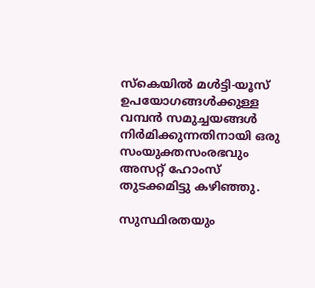സ്‌കെയില്‍ മള്‍ട്ടി-യൂസ് ഉപയോഗങ്ങള്‍ക്കുള്ള വമ്പന്‍ സമുച്ചയങ്ങള്‍ നിര്‍മിക്കുന്നതിനായി ഒരു സംയുക്തസംരഭവും അസറ്റ് ഹോംസ് തുടക്കമിട്ടു കഴിഞ്ഞു.

സുസ്ഥിരതയും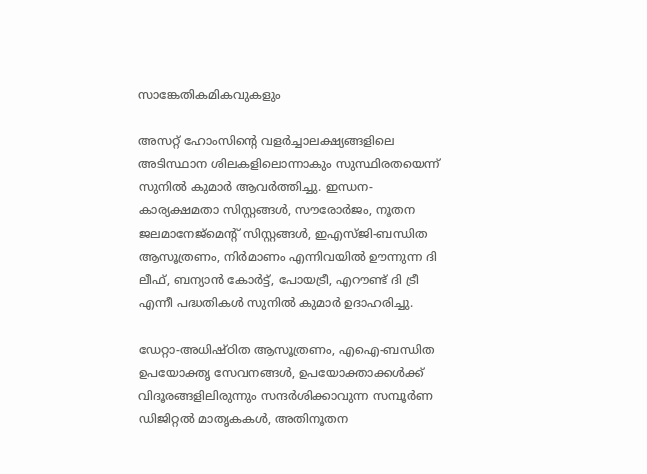സാങ്കേതികമികവുകളും

അസറ്റ് ഹോംസിന്റെ വളര്‍ച്ചാലക്ഷ്യങ്ങളിലെ അടിസ്ഥാന ശിലകളിലൊന്നാകും സുസ്ഥിരതയെന്ന് സുനില്‍ കുമാര്‍ ആവര്‍ത്തിച്ചു. ഇന്ധന-കാര്യക്ഷമതാ സിസ്റ്റങ്ങള്‍, സൗരോര്‍ജം, നൂതന ജലമാനേജ്മെന്റ് സിസ്റ്റങ്ങള്‍, ഇഎസ്ജി-ബന്ധിത ആസൂത്രണം, നിര്‍മാണം എന്നിവയില്‍ ഊന്നുന്ന ദി ലീഫ്, ബന്യാന്‍ കോര്‍ട്ട്, പോയട്രീ, എറൗണ്ട് ദി ട്രീ എന്നീ പദ്ധതികള്‍ സുനില്‍ കുമാര്‍ ഉദാഹരിച്ചു.

ഡേറ്റാ-അധിഷ്ഠിത ആസൂത്രണം, എഐ-ബന്ധിത ഉപയോക്തൃ സേവനങ്ങള്‍, ഉപയോക്താക്കള്‍ക്ക് വിദൂരങ്ങളിലിരുന്നും സന്ദര്‍ശിക്കാവുന്ന സമ്പൂര്‍ണ ഡിജിറ്റല്‍ മാതൃകകള്‍, അതിനൂതന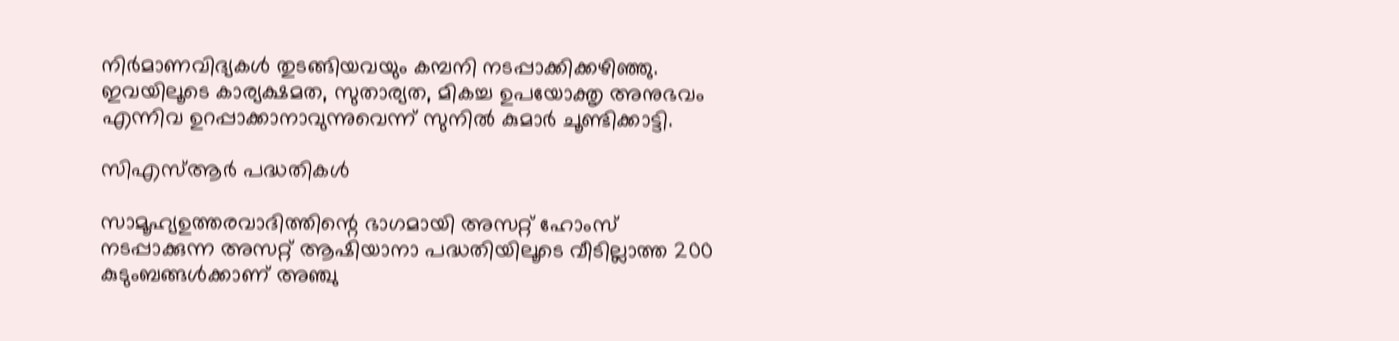നിര്‍മാണവിദ്യകള്‍ തുടങ്ങിയവയും കമ്പനി നടപ്പാക്കിക്കഴിഞ്ഞു. ഇവയിലൂടെ കാര്യക്ഷമത, സുതാര്യത, മികച്ച ഉപയോക്തൃ അനുഭവം എന്നിവ ഉറപ്പാക്കാനാവുന്നുവെന്ന് സുനില്‍ കുമാര്‍ ചൂണ്ടിക്കാട്ടി.

സിഎസ്ആര്‍ പദ്ധതികള്‍

സാമൂഹ്യഉത്തരവാദിത്തിന്റെ ഭാഗമായി അസറ്റ് ഹോംസ് നടപ്പാക്കുന്ന അസറ്റ് ആഷിയാനാ പദ്ധതിയിലൂടെ വീടില്ലാത്ത 200 കുടുംബങ്ങള്‍ക്കാണ് അഞ്ചു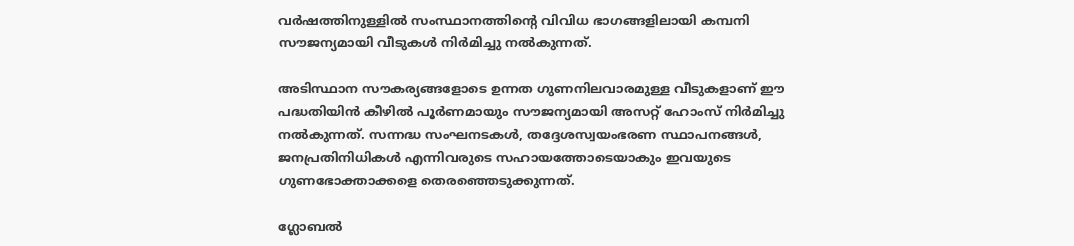വര്‍ഷത്തിനുള്ളില്‍ സംസ്ഥാനത്തിന്റെ വിവിധ ഭാഗങ്ങളിലായി കമ്പനി സൗജന്യമായി വീടുകള്‍ നിര്‍മിച്ചു നല്‍കുന്നത്.

അടിസ്ഥാന സൗകര്യങ്ങളോടെ ഉന്നത ഗുണനിലവാരമുള്ള വീടുകളാണ് ഈ പദ്ധതിയിന്‍ കീഴില്‍ പൂര്‍ണമായും സൗജന്യമായി അസറ്റ് ഹോംസ് നിര്‍മിച്ചു നല്‍കുന്നത്. സന്നദ്ധ സംഘനടകള്‍, തദ്ദേശസ്വയംഭരണ സ്ഥാപനങ്ങള്‍, ജനപ്രതിനിധികള്‍ എന്നിവരുടെ സഹായത്തോടെയാകും ഇവയുടെ ഗുണഭോക്താക്കളെ തെരഞ്ഞെടുക്കുന്നത്.

ഗ്ലോബല്‍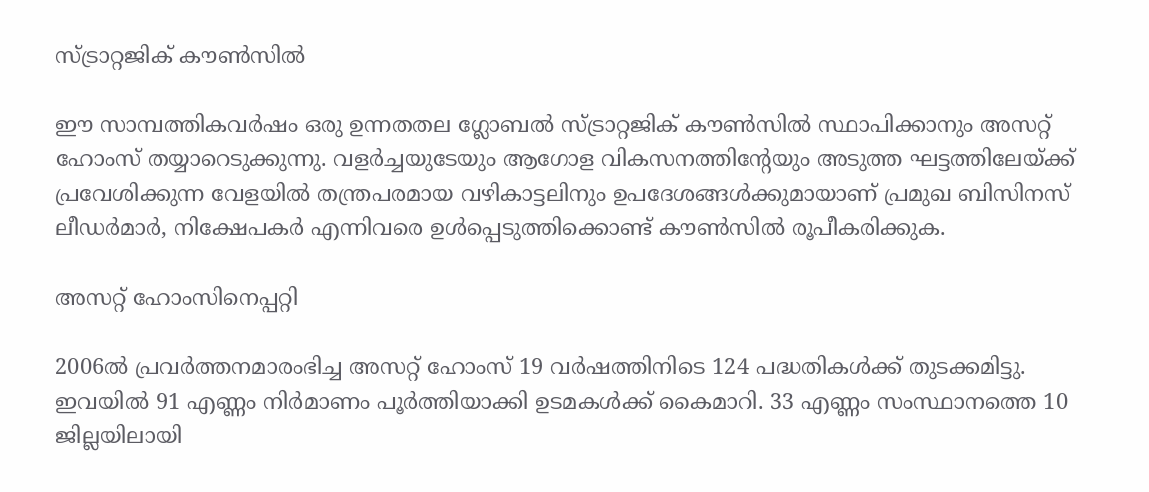സ്ട്രാറ്റജിക് കൗണ്‍സില്‍

ഈ സാമ്പത്തികവര്‍ഷം ഒരു ഉന്നതതല ഗ്ലോബല്‍ സ്ട്രാറ്റജിക് കൗണ്‍സില്‍ സ്ഥാപിക്കാനും അസറ്റ് ഹോംസ് തയ്യാറെടുക്കുന്നു. വളര്‍ച്ചയുടേയും ആഗോള വികസനത്തിന്റേയും അടുത്ത ഘട്ടത്തിലേയ്ക്ക് പ്രവേശിക്കുന്ന വേളയില്‍ തന്ത്രപരമായ വഴികാട്ടലിനും ഉപദേശങ്ങള്‍ക്കുമായാണ് പ്രമുഖ ബിസിനസ് ലീഡര്‍മാര്‍, നിക്ഷേപകര്‍ എന്നിവരെ ഉള്‍പ്പെടുത്തിക്കൊണ്ട് കൗണ്‍സില്‍ രൂപീകരിക്കുക.

അസറ്റ് ഹോംസിനെപ്പറ്റി

2006ല്‍ പ്രവര്‍ത്തനമാരംഭിച്ച അസറ്റ് ഹോംസ് 19 വര്‍ഷത്തിനിടെ 124 പദ്ധതികള്‍ക്ക് തുടക്കമിട്ടു. ഇവയില്‍ 91 എണ്ണം നിര്‍മാണം പൂര്‍ത്തിയാക്കി ഉടമകള്‍ക്ക് കൈമാറി. 33 എണ്ണം സംസ്ഥാനത്തെ 10 ജില്ലയിലായി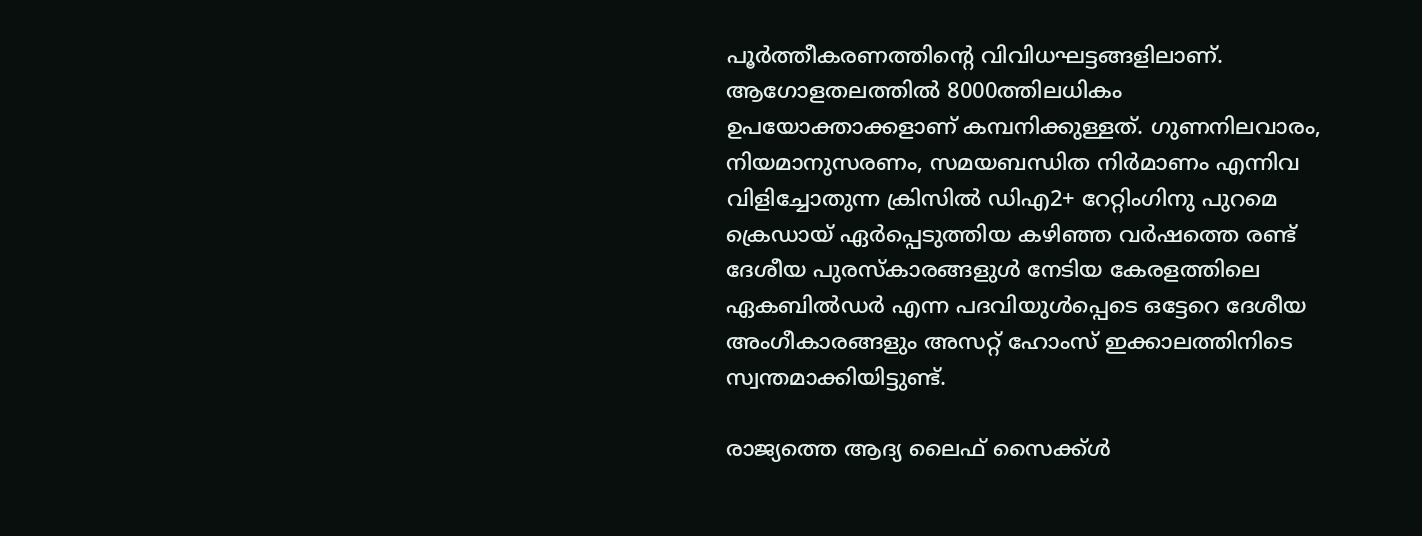പൂര്‍ത്തീകരണത്തിന്റെ വിവിധഘട്ടങ്ങളിലാണ്. ആഗോളതലത്തില്‍ 8000ത്തിലധികം ഉപയോക്താക്കളാണ് കമ്പനിക്കുള്ളത്. ഗുണനിലവാരം, നിയമാനുസരണം, സമയബന്ധിത നിര്‍മാണം എന്നിവ വിളിച്ചോതുന്ന ക്രിസില്‍ ഡിഎ2+ റേറ്റിംഗിനു പുറമെ ക്രെഡായ് ഏര്‍പ്പെടുത്തിയ കഴിഞ്ഞ വര്‍ഷത്തെ രണ്ട് ദേശീയ പുരസ്‌കാരങ്ങളുള്‍ നേടിയ കേരളത്തിലെ ഏകബില്‍ഡര്‍ എന്ന പദവിയുള്‍പ്പെടെ ഒട്ടേറെ ദേശീയ അംഗീകാരങ്ങളും അസറ്റ് ഹോംസ് ഇക്കാലത്തിനിടെ സ്വന്തമാക്കിയിട്ടുണ്ട്.

രാജ്യത്തെ ആദ്യ ലൈഫ് സൈക്ക്ള്‍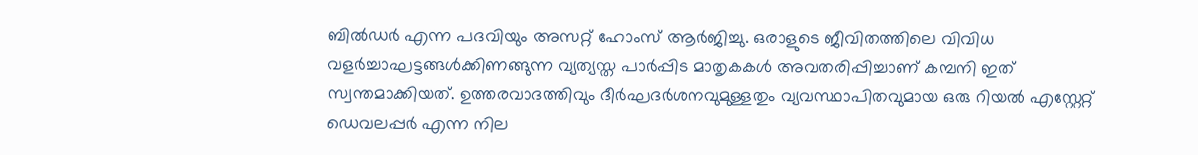ബില്‍ഡര്‍ എന്ന പദവിയും അസറ്റ് ഹോംസ് ആര്‍ജിച്ചു. ഒരാളുടെ ജീവിതത്തിലെ വിവിധ വളര്‍ച്ചാഘട്ടങ്ങള്‍ക്കിണങ്ങുന്ന വ്യത്യസ്ത പാര്‍പ്പിട മാതൃകകള്‍ അവതരിപ്പിച്ചാണ് കമ്പനി ഇത് സ്വന്തമാക്കിയത്. ഉത്തരവാദത്തിവും ദീര്‍ഘദര്‍ശനവുമുള്ളതും വ്യവസ്ഥാപിതവുമായ ഒരു റിയല്‍ എസ്റ്റേറ്റ് ഡെവലപ്പര്‍ എന്ന നില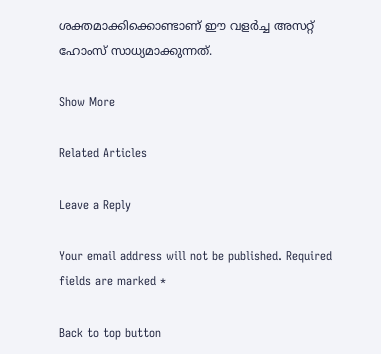ശക്തമാക്കിക്കൊണ്ടാണ് ഈ വളര്‍ച്ച അസറ്റ് ഹോംസ് സാധ്യമാക്കുന്നത്.

Show More

Related Articles

Leave a Reply

Your email address will not be published. Required fields are marked *

Back to top button